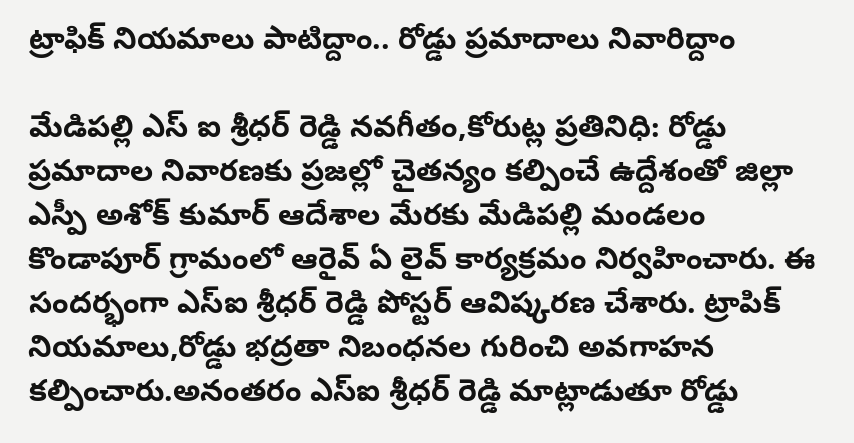ట్రాఫిక్ నియమాలు పాటిద్దాం.. రోడ్డు ప్రమాదాలు నివారిద్దాం

మేడిపల్లి ఎస్ ఐ శ్రీధర్ రెడ్డి నవగీతం,కోరుట్ల ప్రతినిధి: రోడ్డు ప్రమాదాల నివారణకు ప్రజల్లో చైతన్యం కల్పించే ఉద్దేశంతో జిల్లా ఎస్పీ అశోక్ కుమార్ ఆదేశాల మేరకు మేడిపల్లి మండలం కొండాపూర్ గ్రామంలో ఆరైవ్ ఏ లైవ్ కార్యక్రమం నిర్వహించారు. ఈ సందర్భంగా ఎస్ఐ శ్రీధర్ రెడ్డి పోస్టర్ ఆవిష్కరణ చేశారు. ట్రాపిక్ నియమాలు,రోడ్డు భద్రతా నిబంధనల గురించి అవగాహన కల్పించారు.అనంతరం ఎస్ఐ శ్రీధర్ రెడ్డి మాట్లాడుతూ రోడ్డు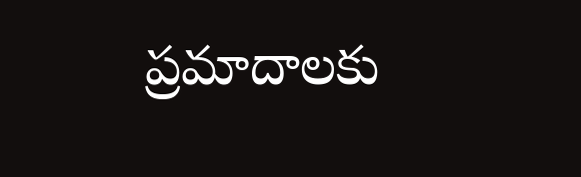ప్రమాదాలకు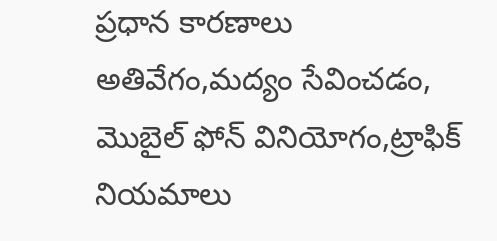ప్రధాన కారణాలు అతివేగం,మద్యం సేవించడం, మొబైల్ ఫోన్ వినియోగం,ట్రాఫిక్ నియమాలు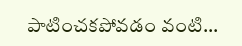పాటించకపోవడం వంటి...